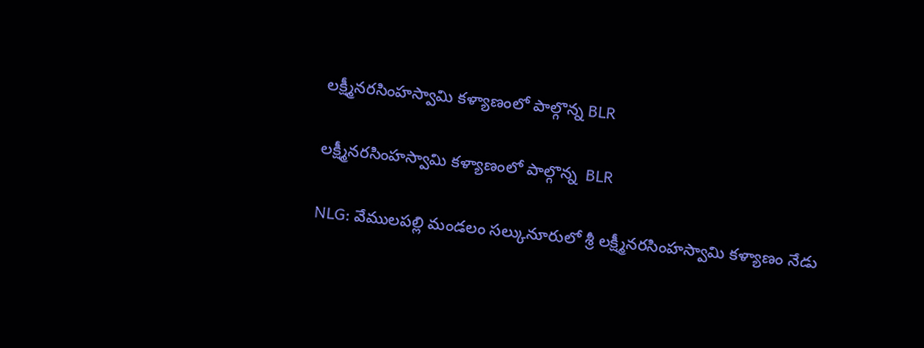లక్ష్మీనరసింహస్వామి కళ్యాణంలో పాల్గొన్న BLR

లక్ష్మీనరసింహస్వామి కళ్యాణంలో పాల్గొన్న  BLR

NLG: వేములపల్లి మండలం సల్కునూరులో శ్రీ లక్ష్మీనరసింహస్వామి కళ్యాణం నేడు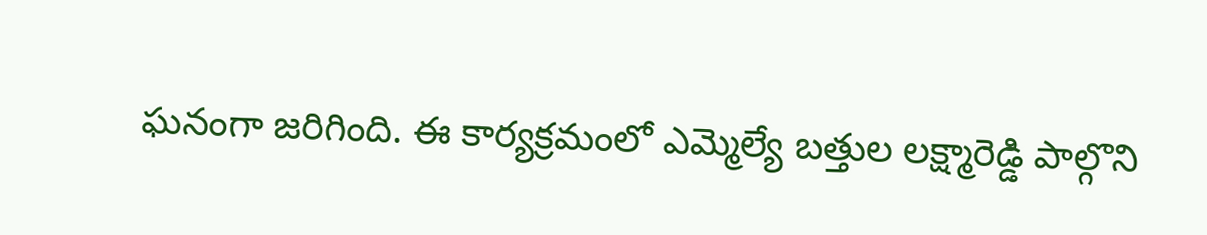ఘనంగా జరిగింది. ఈ కార్యక్రమంలో ఎమ్మెల్యే బత్తుల లక్ష్మారెడ్డి పాల్గొని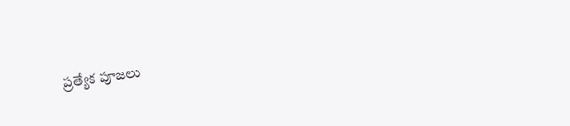ప్రత్యేక పూజలు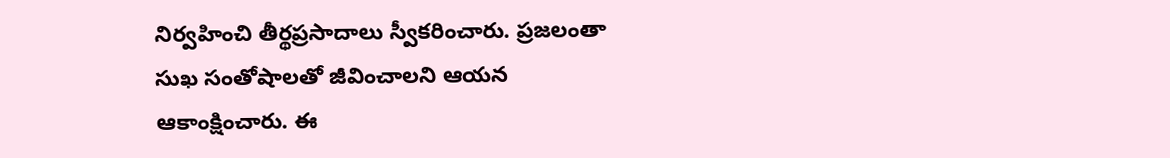నిర్వహించి తీర్థప్రసాదాలు స్వీకరించారు. ప్రజలంతా సుఖ సంతోషాలతో జీవించాలని ఆయన ఆకాంక్షించారు. ఈ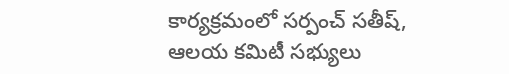కార్యక్రమంలో సర్పంచ్ సతీష్, ఆలయ కమిటీ సభ్యులు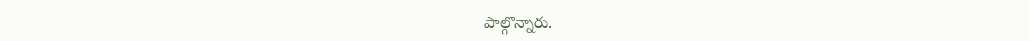పాల్గొన్నారు.